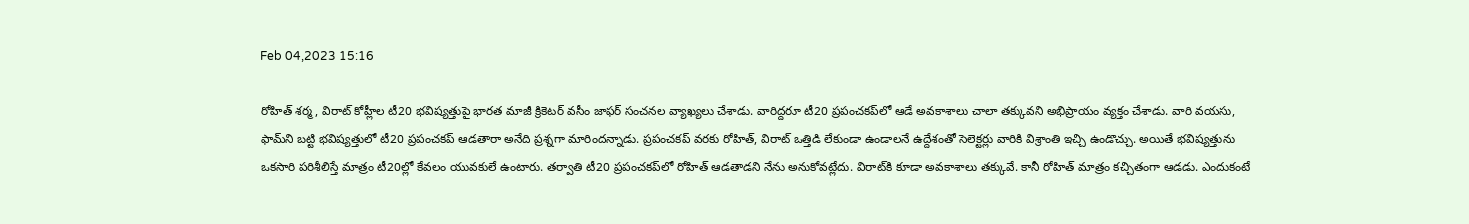Feb 04,2023 15:16

రోహిత్‌ శర్మ, విరాట్‌ కోహ్లీల టీ20 భవిష్యత్తుపై భారత మాజీ క్రికెటర్‌ వసీం జాఫర్‌ సంచనల వ్యాఖ్యలు చేశాడు. వారిద్దరూ టీ20 ప్రపంచకప్‌లో ఆడే అవకాశాలు చాలా తక్కువని అభిప్రాయం వ్యక్తం చేశాడు. వారి వయసు, ఫామ్‌ని బట్టి భవిష్యత్తులో టీ20 ప్రపంచకప్‌ ఆడతారా అనేది ప్రశ్నగా మారిందన్నాడు. ప్రపంచకప్‌ వరకు రోహిత్‌, విరాట్‌ ఒత్తిడి లేకుండా ఉండాలనే ఉద్దేశంతో సెలెక్టర్లు వారికి విశ్రాంతి ఇచ్చి ఉండొచ్చు. అయితే భవిష్యత్తును ఒకసారి పరిశీలిస్తే మాత్రం టీ20ల్లో కేవలం యువకులే ఉంటారు. తర్వాతి టీ20 ప్రపంచకప్‌లో రోహిత్‌ ఆడతాడని నేను అనుకోవట్లేదు. విరాట్‌కి కూడా అవకాశాలు తక్కువే. కానీ రోహిత్‌ మాత్రం కచ్చితంగా ఆడడు. ఎందుకంటే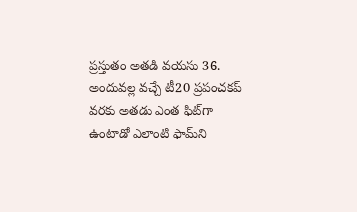ప్రస్తుతం అతడి వయసు 36. అందువల్ల వచ్చే టీ20 ప్రపంచకప్‌ వరకు అతడు ఎంత ఫిట్‌గా ఉంటాడో ఎలాంటి ఫామ్‌ని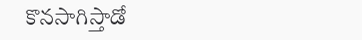కొనసాగిస్తాడో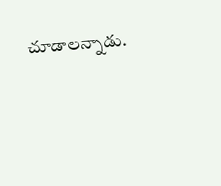చూడాలన్నాడు.